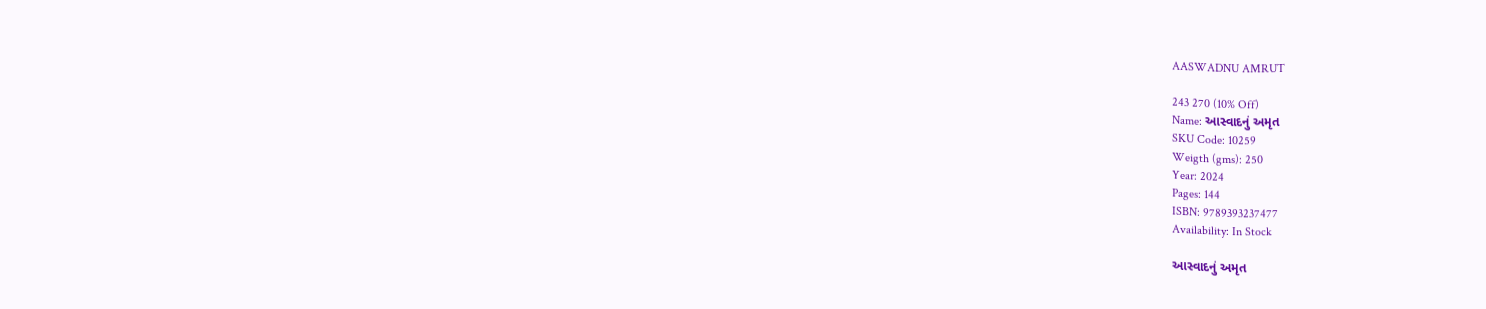AASWADNU AMRUT

243 270 (10% Off)
Name: આસ્વાદનું અમૃત
SKU Code: 10259
Weigth (gms): 250
Year: 2024
Pages: 144
ISBN: 9789393237477
Availability: In Stock

આસ્વાદનું અમૃત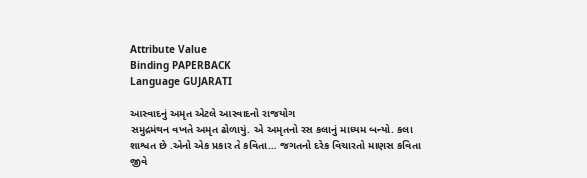Attribute Value
Binding PAPERBACK
Language GUJARATI

આસ્વાદનું અમૃત એટલે આસ્વાદનો રાજયોગ
સમુદ્રમંથન વખતે અમૃત ઢોળાયું. એ અમૃતનો રસ કલાનું માધ્યમ બન્યો. કલા શાશ્વત છે .એનો એક પ્રકાર તે કવિતા… જગતનો દરેક વિચારતો માણસ કવિતા જીવે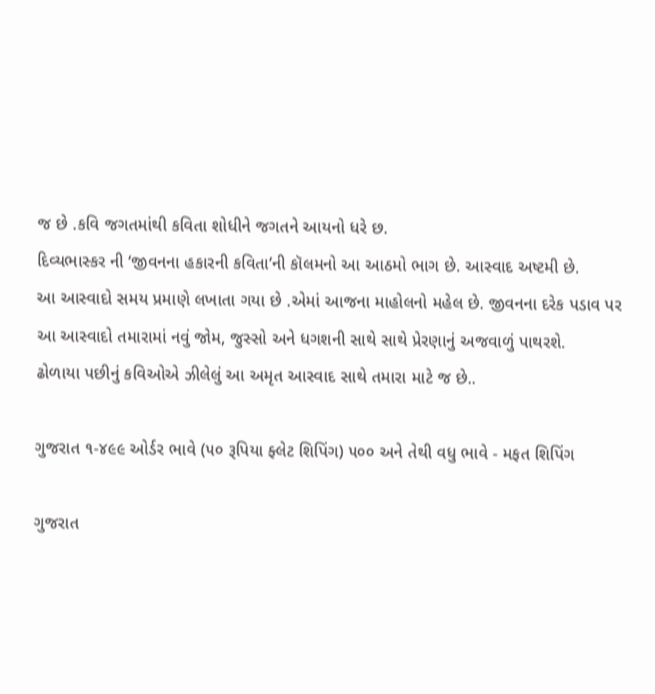જ છે .કવિ જગતમાંથી કવિતા શોધીને જગતને આયનો ધરે છ.
દિવ્યભાસ્કર ની ‘જીવનના હકારની કવિતા’ની કૉલમનો આ આઠમો ભાગ છે. આસ્વાદ અષ્ટમી છે.
આ આસ્વાદો સમય પ્રમાણે લખાતા ગયા છે .એમાં આજના માહોલનો મહેલ છે. જીવનના દરેક પડાવ પર આ આસ્વાદો તમારામાં નવું જોમ, જુસ્સો અને ધગશની સાથે સાથે પ્રેરણાનું અજવાળું પાથરશે.
ઢોળાયા પછીનું કવિઓએ ઝીલેલું આ અમૃત આસ્વાદ સાથે તમારા માટે જ છે..

ગુજરાત ૧-૪૯૯ ઓર્ડર ભાવે (૫૦ રૂપિયા ફ્લેટ શિપિંગ) ૫૦૦ અને તેથી વધુ ભાવે - મફત શિપિંગ

ગુજરાત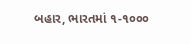બહાર, ભારતમાં ૧-૧૦૦૦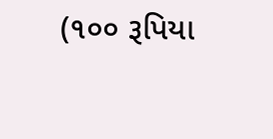(૧૦૦ રૂપિયા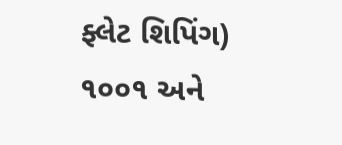ફ્લેટ શિપિંગ) ૧૦૦૧ અને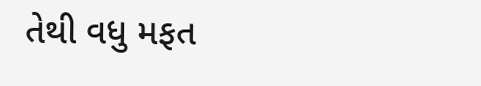તેથી વધુ મફત